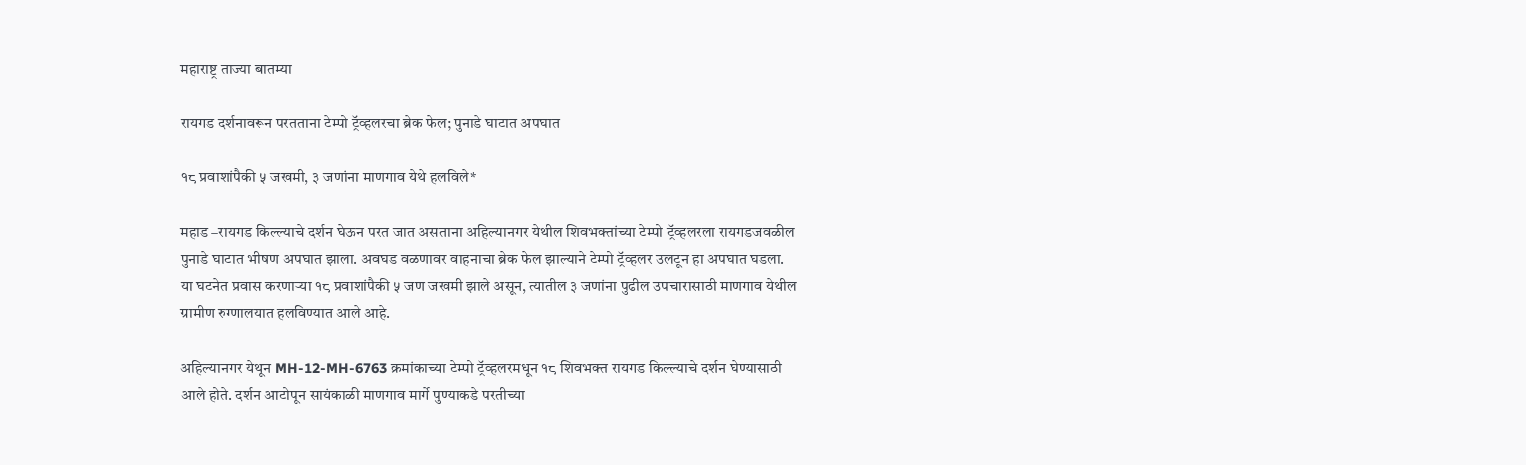महाराष्ट्र ताज्या बातम्या

रायगड दर्शनावरून परतताना टेम्पो ट्रॅव्हलरचा ब्रेक फेल; पुनाडे घाटात अपघात

१८ प्रवाशांपैकी ५ जखमी, ३ जणांना माणगाव येथे हलविले*

महाड –रायगड किल्ल्याचे दर्शन घेऊन परत जात असताना अहिल्यानगर येथील शिवभक्तांच्या टेम्पो ट्रॅव्हलरला रायगडजवळील पुनाडे घाटात भीषण अपघात झाला. अवघड वळणावर वाहनाचा ब्रेक फेल झाल्याने टेम्पो ट्रॅव्हलर उलटून हा अपघात घडला. या घटनेत प्रवास करणाऱ्या १८ प्रवाशांपैकी ५ जण जखमी झाले असून, त्यातील ३ जणांना पुढील उपचारासाठी माणगाव येथील ग्रामीण रुग्णालयात हलविण्यात आले आहे.

अहिल्यानगर येथून MH-12-MH-6763 क्रमांकाच्या टेम्पो ट्रॅव्हलरमधून १८ शिवभक्त रायगड किल्ल्याचे दर्शन घेण्यासाठी आले होते. दर्शन आटोपून सायंकाळी माणगाव मार्गे पुण्याकडे परतीच्या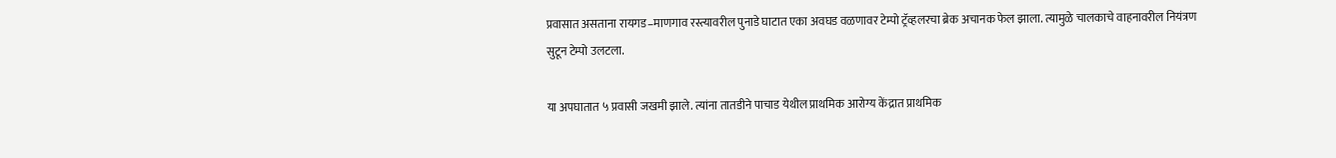प्रवासात असताना रायगड–माणगाव रस्त्यावरील पुनाडे घाटात एका अवघड वळणावर टेम्पो ट्रॅव्हलरचा ब्रेक अचानक फेल झाला. त्यामुळे चालकाचे वाहनावरील नियंत्रण सुटून टेम्पो उलटला.

या अपघातात ५ प्रवासी जखमी झाले. त्यांना तातडीने पाचाड येथील प्राथमिक आरोग्य केंद्रात प्राथमिक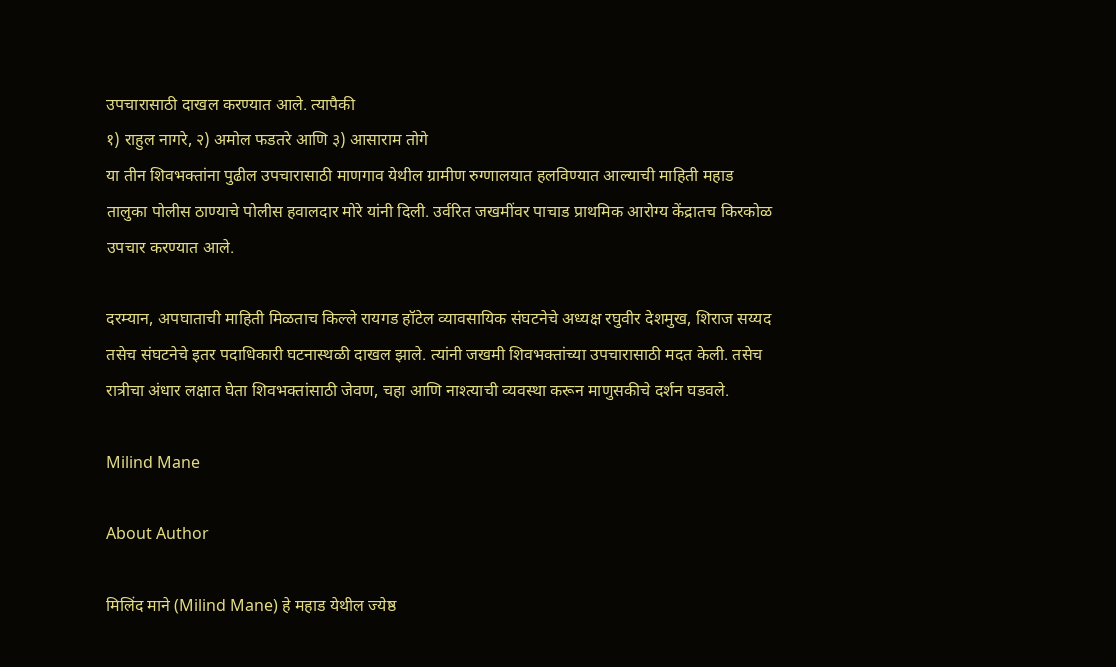उपचारासाठी दाखल करण्यात आले. त्यापैकी
१) राहुल नागरे, २) अमोल फडतरे आणि ३) आसाराम तोगे
या तीन शिवभक्तांना पुढील उपचारासाठी माणगाव येथील ग्रामीण रुग्णालयात हलविण्यात आल्याची माहिती महाड तालुका पोलीस ठाण्याचे पोलीस हवालदार मोरे यांनी दिली. उर्वरित जखमींवर पाचाड प्राथमिक आरोग्य केंद्रातच किरकोळ उपचार करण्यात आले.

दरम्यान, अपघाताची माहिती मिळताच किल्ले रायगड हॉटेल व्यावसायिक संघटनेचे अध्यक्ष रघुवीर देशमुख, शिराज सय्यद तसेच संघटनेचे इतर पदाधिकारी घटनास्थळी दाखल झाले. त्यांनी जखमी शिवभक्तांच्या उपचारासाठी मदत केली. तसेच रात्रीचा अंधार लक्षात घेता शिवभक्तांसाठी जेवण, चहा आणि नाश्त्याची व्यवस्था करून माणुसकीचे दर्शन घडवले.

Milind Mane

About Author

मिलिंद माने (Milind Mane) हे महाड येथील ज्येष्ठ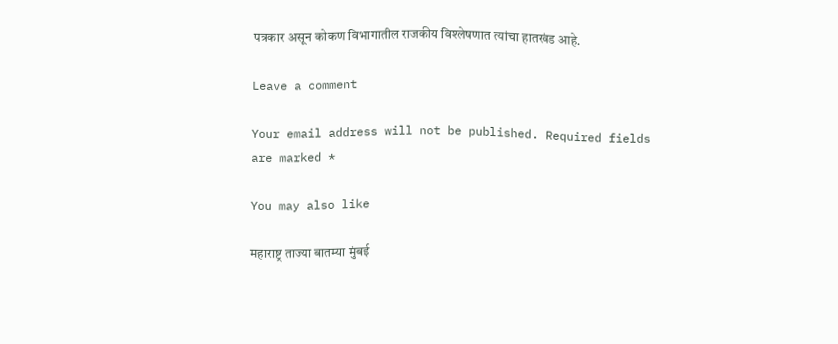पत्रकार असून कोकण विभागातील राजकीय विश्लेषणात त्यांचा हातखंड आहे.

Leave a comment

Your email address will not be published. Required fields are marked *

You may also like

महाराष्ट्र ताज्या बातम्या मुंबई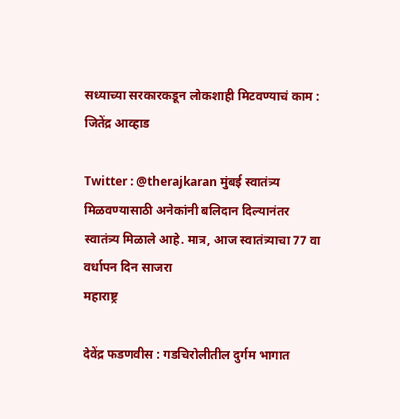सध्याच्या सरकारकडून लोकशाही मिटवण्याचं काम : जितेंद्र आव्हाड

Twitter : @therajkaran मुंबई स्वातंत्र्य मिळवण्यासाठी अनेकांनी बलिदान दिल्यानंतर स्वातंत्र्य मिळाले आहे. मात्र, आज स्वातंत्र्याचा 77 वा वर्धापन दिन साजरा
महाराष्ट्र

देवेंद्र फडणवीस : गडचिरोलीतील दुर्गम भागात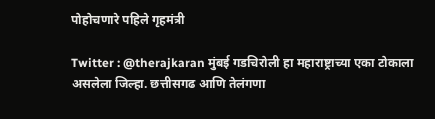पोहोचणारे पहिले गृहमंत्री

Twitter : @therajkaran मुंबई गडचिरोली हा महाराष्ट्राच्या एका टोकाला असलेला जिल्हा. छत्तीसगढ आणि तेलंगणा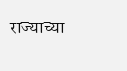राज्याच्या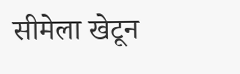सीमेला खेटून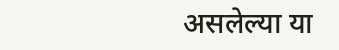असलेल्या या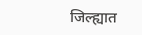जिल्ह्यात